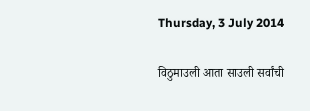Thursday, 3 July 2014

विठुमाउली आता साउली सर्वांची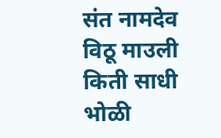संत नामदेव विठू माउली किती साधी भोळी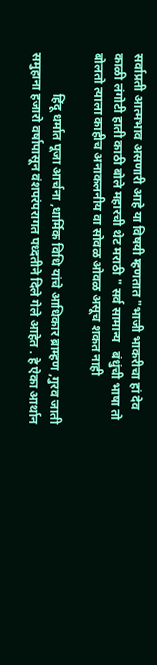सर्वाप्रती आत्मभाव असणारी आहे या विषयी म्हणतात "भाजी भाकरीचा हां देव काळी लंगोटी हाती काठी बोले महारची थेट मराठी " सर्व सामान्य   बंधुंची भाषा तो बोलतो त्याला काहीच अनाकलनीय वा सोवळ ओवळ असूच शकत नाही

             हिंदू धर्मात पूजा आर्चना ,धार्मिक विधि यांचे आधिकार ब्राम्हण ,गुरव जाती समुहाना हजारो वर्षापासून वंशपरंपरागत पध्दतीने दिले गेले आहेत . हे ऐका आर्थान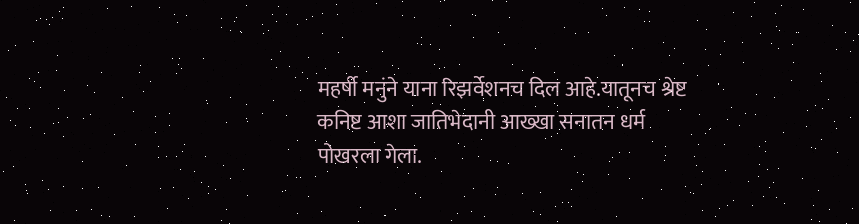महर्षी मनुंने याना रिझर्वेशनच दिल आहे.यातूनच श्रेष्ट कनिष्ट आशा जातिभेदानी आख्खा सनातन धर्म पोखरला गेला.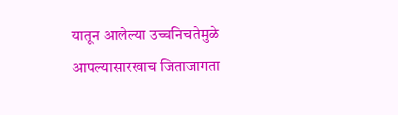यातून आलेल्या उच्चनिचतेमुळे आपल्यासारखाच जिताजागता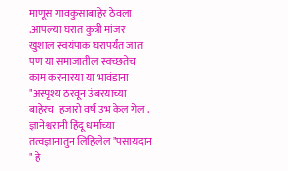माणूस गावकुसाबाहेर ठेवला .आपल्या घरात कुत्री मांजर खुशाल स्वयंपाक घरापर्यंत जात पण या समाजातील स्वच्छतेच काम करनारया या भावंडाना "अस्पृश्य ठरवून उंबरयाच्या बाहेरच  हजारो वर्ष उभ केल गेल . ज्ञानेश्वरानी हिंदू धर्माच्या तत्वज्ञानातुन लिहिलेल "पसायदान " हे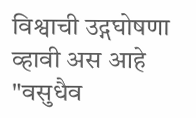विश्वाची उद्गघोषणा व्हावी अस आहे "वसुधैव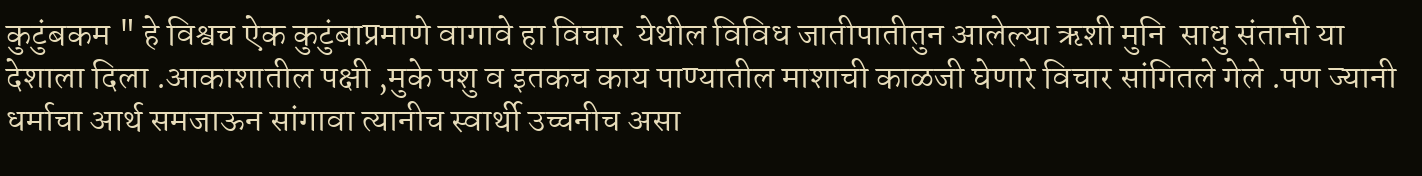कुटुंबकम " हे विश्वच ऐक कुटुंबाप्रमाणे वागावे हा विचार  येथील विविध जातीपातीतुन आलेल्या ऋशी मुनि  साधु संतानी या देशाला दिला .आकाशातील पक्षी ,मुके पशु व इतकच काय पाण्यातील माशाची काळजी घेणारे विचार सांगितले गेले .पण ज्यानी धर्माचा आर्थ समजाऊन सांगावा त्यानीच स्वार्थी उच्चनीच असा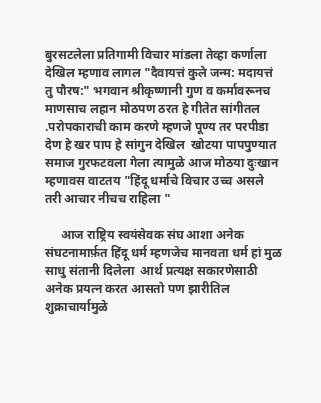बुरसटलेला प्रतिगामी विचार मांडला तेव्हा कर्णाला देखिल म्हणाव लागल "दैवायत्तं कुले जन्म: मदायत्तं तु पौरष:" भगवान श्रीकृष्णानी गुण व कर्मावरूनच माणसाच लहान मोठपण ठरत हे गीतेत सांगीतल .परोपकाराची काम करणे म्हणजे पूण्य तर परपीडा देण हे खर पाप हे सांगुन देखिल  खोटया पापपुण्यात समाज गुरफटवला गेला त्यामुळे आज मोठया दुःखान म्हणावस वाटतय "हिंदू धर्माचे विचार उच्च असले तरी आचार नीचच राहिला "

     आज राष्ट्रिय स्वयंसेवक संघ आशा अनेक संघटनामार्फ़त हिंदू धर्म म्हणजेच मानवता धर्म हां मुळ साधु संतानी दिलेला  आर्थ प्रत्यक्ष सकारणेसाठी अनेक प्रयत्न करत आसतो पण झारीतिल शुक्राचार्यामुळे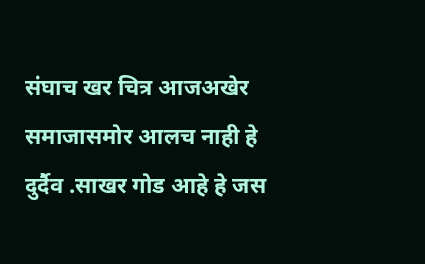संघाच खर चित्र आजअखेर समाजासमोर आलच नाही हे दुर्दैव .साखर गोड आहे हे जस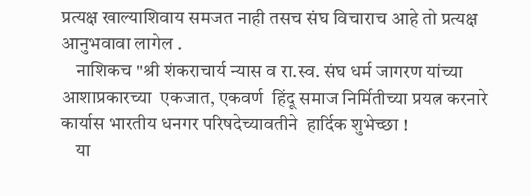प्रत्यक्ष खाल्याशिवाय समजत नाही तसच संघ विचाराच आहे तो प्रत्यक्ष आनुभवावा लागेल .
    नाशिकच "श्री शंकराचार्य न्यास व रा.स्व. संघ धर्म जागरण यांच्या आशाप्रकारच्या  एकजात, एकवर्ण  हिंदू समाज निर्मितीच्या प्रयत्न करनारे  कार्यास भारतीय धनगर परिषदेच्यावतीने  हार्दिक शुभेच्छा !
    या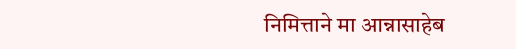निमित्ताने मा आन्नासाहेब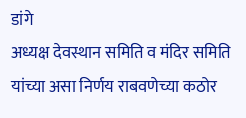डांगे
अध्यक्ष देवस्थान समिति व मंदिर समिति   यांच्या असा निर्णय राबवणेच्या कठोर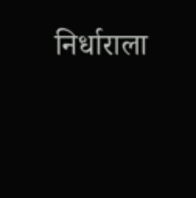निर्धाराला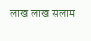लाख लाख सलाम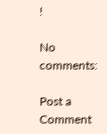!

No comments:

Post a Comment